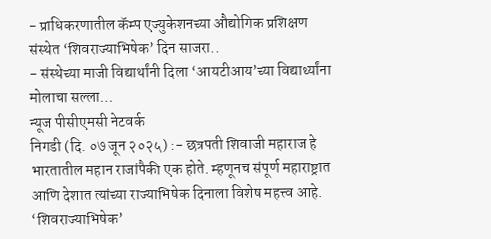- प्राधिकरणातील कॅम्प एज्युकेशनच्या औद्योगिक प्रशिक्षण संस्थेत ‘शिवराज्याभिषेक’ दिन साजरा..
- संस्थेच्या माजी विद्यार्थांनी दिला ‘आयटीआय’च्या विद्यार्थ्यांना मोलाचा सल्ला…
न्यूज पीसीएमसी नेटवर्क
निगडी (दि. ०७ जून २०२५) :- छत्रपती शिवाजी महाराज हे भारतातील महान राजांपैकी एक होते. म्हणूनच संपूर्ण महाराष्ट्रात आणि देशात त्यांच्या राज्याभिषेक दिनाला विशेष महत्त्व आहे. ‘शिवराज्याभिषेक’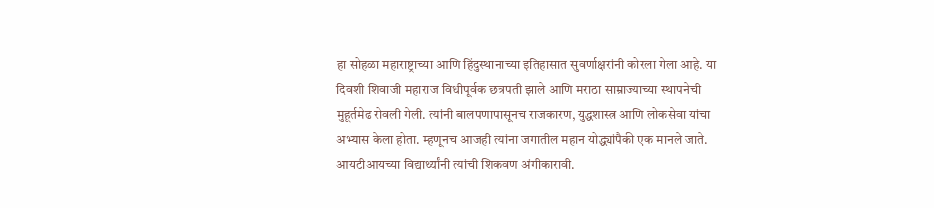हा सोहळा महाराष्ट्राच्या आणि हिंदुस्थानाच्या इतिहासात सुवर्णाक्षरांनी कोरला गेला आहे. या दिवशी शिवाजी महाराज विधीपूर्वक छत्रपती झाले आणि मराठा साम्राज्याच्या स्थापनेची मुहूर्तमेढ रोवली गेली. त्यांनी बालपणापासूनच राजकारण, युद्धशास्त्र आणि लोकसेवा यांचा अभ्यास केला होता. म्हणूनच आजही त्यांना जगातील महान योद्ध्यांपैकी एक मानले जाते. आयटीआयच्या विद्यार्थ्यांनी त्यांची शिकवण अंगीकारावी.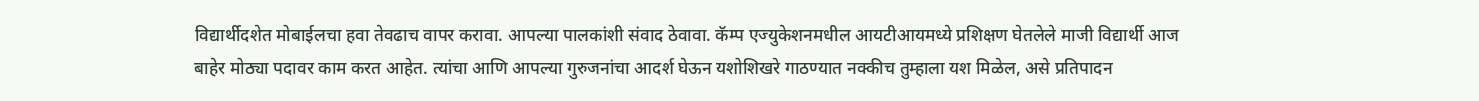विद्यार्थीदशेत मोबाईलचा हवा तेवढाच वापर करावा. आपल्या पालकांशी संवाद ठेवावा. कॅम्प एज्युकेशनमधील आयटीआयमध्ये प्रशिक्षण घेतलेले माजी विद्यार्थी आज बाहेर मोठ्या पदावर काम करत आहेत. त्यांचा आणि आपल्या गुरुजनांचा आदर्श घेऊन यशोशिखरे गाठण्यात नक्कीच तुम्हाला यश मिळेल, असे प्रतिपादन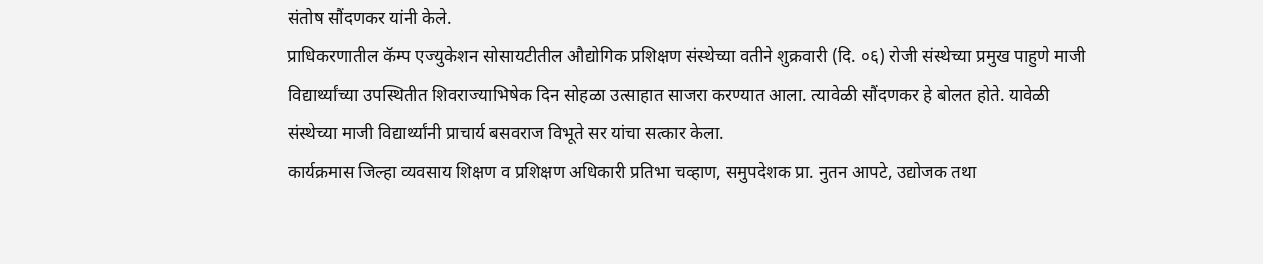संतोष सौंदणकर यांनी केले.
प्राधिकरणातील कॅम्प एज्युकेशन सोसायटीतील औद्योगिक प्रशिक्षण संस्थेच्या वतीने शुक्रवारी (दि. ०६) रोजी संस्थेच्या प्रमुख पाहुणे माजी विद्यार्थ्यांच्या उपस्थितीत शिवराज्याभिषेक दिन सोहळा उत्साहात साजरा करण्यात आला. त्यावेळी सौंदणकर हे बोलत होते. यावेळी संस्थेच्या माजी विद्यार्थ्यांनी प्राचार्य बसवराज विभूते सर यांचा सत्कार केला.
कार्यक्रमास जिल्हा व्यवसाय शिक्षण व प्रशिक्षण अधिकारी प्रतिभा चव्हाण, समुपदेशक प्रा. नुतन आपटे, उद्योजक तथा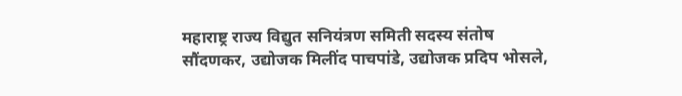महाराष्ट्र राज्य विद्युत सनियंत्रण समिती सदस्य संतोष सौंदणकर, उद्योजक मिलींद पाचपांडे, उद्योजक प्रदिप भोसले,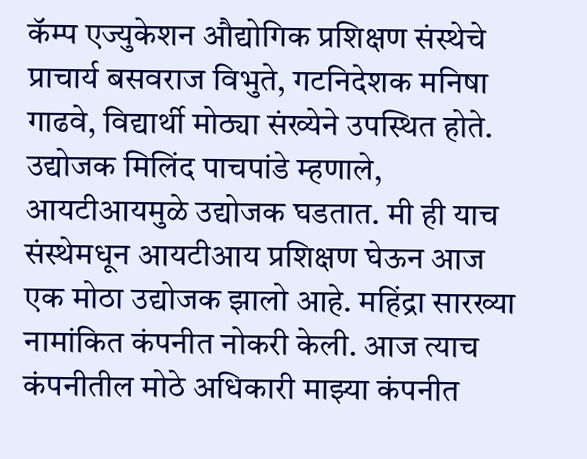कॅम्प एज्युकेशन औद्योगिक प्रशिक्षण संस्थेचे प्राचार्य बसवराज विभुते, गटनिदेशक मनिषा गाढवे, विद्यार्थी मोठ्या संख्येने उपस्थित होते.
उद्योजक मिलिंद पाचपांडे म्हणाले, आयटीआयमुळे उद्योजक घडतात. मी ही याच संस्थेमधून आयटीआय प्रशिक्षण घेऊन आज एक मोठा उद्योजक झालो आहे. महिंद्रा सारख्या नामांकित कंपनीत नोकरी केली. आज त्याच कंपनीतील मोठे अधिकारी माझ्या कंपनीत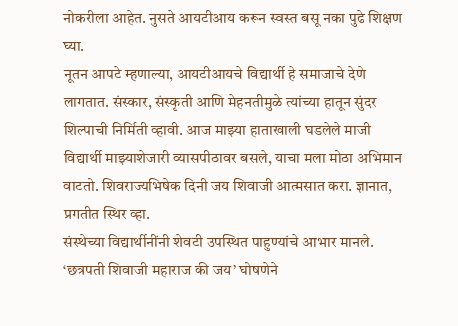नोकरीला आहेत. नुसते आयटीआय करून स्वस्त बसू नका पुढे शिक्षण घ्या.
नूतन आपटे म्हणाल्या, आयटीआयचे विद्यार्थी हे समाजाचे देणे लागतात. संस्कार, संस्कृती आणि मेहनतीमुळे त्यांच्या हातून सुंदर शिल्पाची निर्मिती व्हावी. आज माझ्या हाताखाली घडलेले माजी विद्यार्थी माझ्याशेजारी व्यासपीठावर बसले, याचा मला मोठा अभिमान वाटतो. शिवराज्यभिषेक दिनी जय शिवाजी आत्मसात करा. ज्ञानात, प्रगतीत स्थिर व्हा.
संस्थेच्या विद्यार्थीनींनी शेवटी उपस्थित पाहुण्यांचे आभार मानले. ‘छत्रपती शिवाजी महाराज की जय’ घोषणेने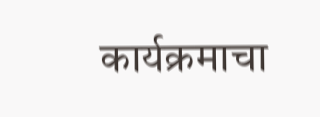कार्यक्रमाचा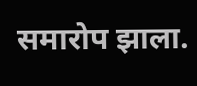समारोप झाला.